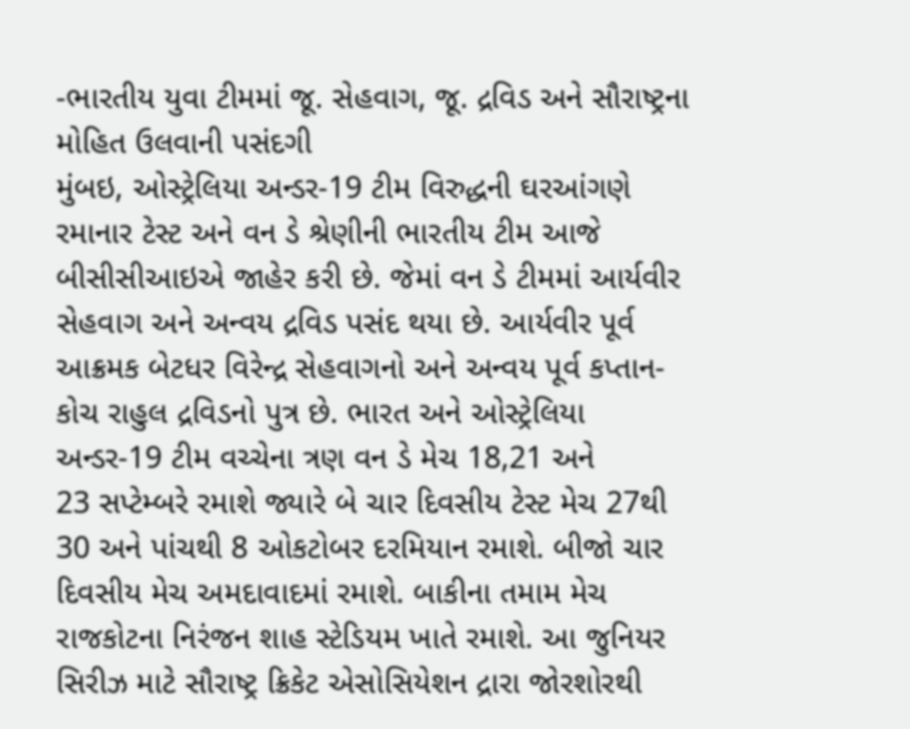-ભારતીય યુવા ટીમમાં જૂ. સેહવાગ, જૂ. દ્રવિડ અને સૌરાષ્ટ્રના મોહિત ઉલવાની પસંદગી
મુંબઇ, ઓસ્ટ્રેલિયા અન્ડર-19 ટીમ વિરુદ્ધની ઘરઆંગણે રમાનાર ટેસ્ટ અને વન ડે શ્રેણીની ભારતીય ટીમ આજે બીસીસીઆઇએ જાહેર કરી છે. જેમાં વન ડે ટીમમાં આર્યવીર સેહવાગ અને અન્વય દ્રવિડ પસંદ થયા છે. આર્યવીર પૂર્વ આક્રમક બેટધર વિરેન્દ્ર સેહવાગનો અને અન્વય પૂર્વ કપ્તાન-કોચ રાહુલ દ્રવિડનો પુત્ર છે. ભારત અને ઓસ્ટ્રેલિયા અન્ડર-19 ટીમ વચ્ચેના ત્રણ વન ડે મેચ 18,21 અને
23 સપ્ટેમ્બરે રમાશે જ્યારે બે ચાર દિવસીય ટેસ્ટ મેચ 27થી 30 અને પાંચથી 8 ઓકટોબર દરમિયાન રમાશે. બીજો ચાર દિવસીય મેચ અમદાવાદમાં રમાશે. બાકીના તમામ મેચ રાજકોટના નિરંજન શાહ સ્ટેડિયમ ખાતે રમાશે. આ જુનિયર સિરીઝ માટે સૌરાષ્ટ્ર ક્રિકેટ એસોસિયેશન દ્રારા જોરશોરથી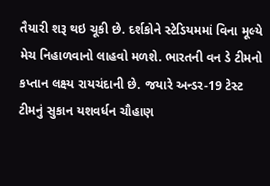તૈયારી શરૂ થઇ ચૂકી છે. દર્શકોને સ્ટેડિયમમાં વિના મૂલ્યે મેચ નિહાળવાનો લાહવો મળશે. ભારતની વન ડે ટીમનો કપ્તાન લક્ષ્ય રાયચંદાની છે. જયારે અન્ડર-19 ટેસ્ટ
ટીમનું સુકાન યશવર્ધન ચૌહાણ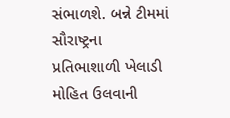સંભાળશે. બન્ને ટીમમાં સૌરાષ્ટ્રના પ્રતિભાશાળી ખેલાડી મોહિત ઉલવાની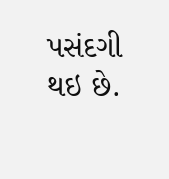પસંદગી થઇ છે.